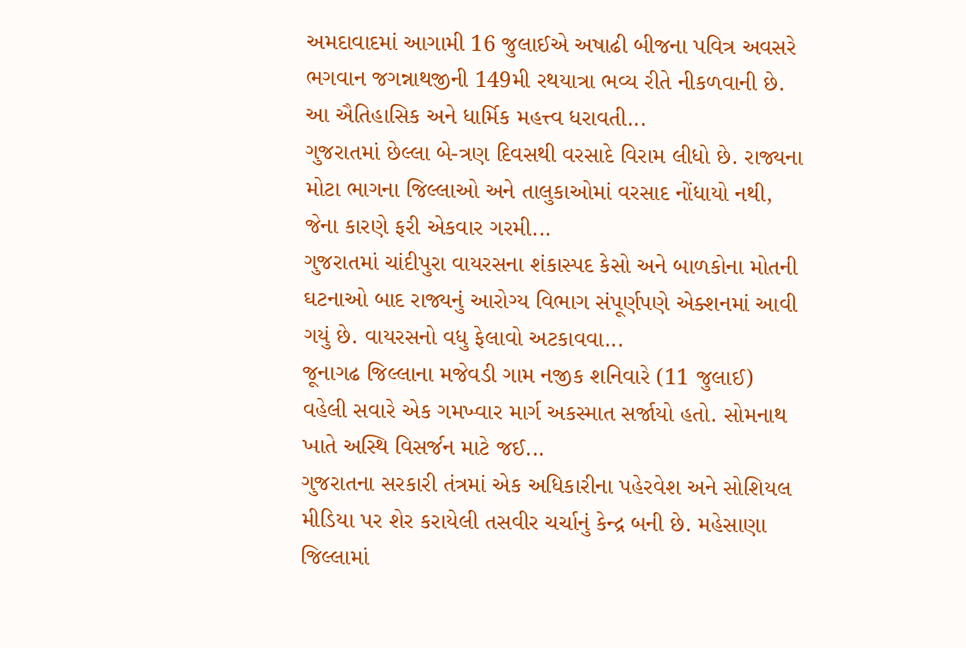અમદાવાદમાં આગામી 16 જુલાઈએ અષાઢી બીજના પવિત્ર અવસરે ભગવાન જગન્નાથજીની 149મી રથયાત્રા ભવ્ય રીતે નીકળવાની છે. આ ઐતિહાસિક અને ધાર્મિક મહત્ત્વ ધરાવતી...
ગુજરાતમાં છેલ્લા બે-ત્રણ દિવસથી વરસાદે વિરામ લીધો છે. રાજ્યના મોટા ભાગના જિલ્લાઓ અને તાલુકાઓમાં વરસાદ નોંધાયો નથી, જેના કારણે ફરી એકવાર ગરમી...
ગુજરાતમાં ચાંદીપુરા વાયરસના શંકાસ્પદ કેસો અને બાળકોના મોતની ઘટનાઓ બાદ રાજ્યનું આરોગ્ય વિભાગ સંપૂર્ણપણે એક્શનમાં આવી ગયું છે. વાયરસનો વધુ ફેલાવો અટકાવવા...
જૂનાગઢ જિલ્લાના મજેવડી ગામ નજીક શનિવારે (11 જુલાઈ) વહેલી સવારે એક ગમખ્વાર માર્ગ અકસ્માત સર્જાયો હતો. સોમનાથ ખાતે અસ્થિ વિસર્જન માટે જઈ...
ગુજરાતના સરકારી તંત્રમાં એક અધિકારીના પહેરવેશ અને સોશિયલ મીડિયા પર શેર કરાયેલી તસવીર ચર્ચાનું કેન્દ્ર બની છે. મહેસાણા જિલ્લામાં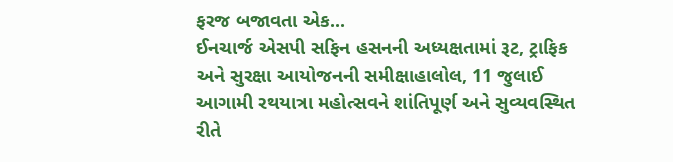ફરજ બજાવતા એક...
ઈનચાર્જ એસપી સફિન હસનની અધ્યક્ષતામાં રૂટ, ટ્રાફિક અને સુરક્ષા આયોજનની સમીક્ષાહાલોલ, 11 જુલાઈ આગામી રથયાત્રા મહોત્સવને શાંતિપૂર્ણ અને સુવ્યવસ્થિત રીતે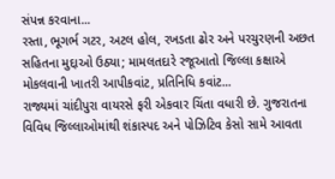સંપન્ન કરવાના...
રસ્તા, ભૂગર્ભ ગટર, અટલ હોલ, રખડતા ઢોર અને પરચુરણની અછત સહિતના મુદ્દાઓ ઉઠ્યા; મામલતદારે રજૂઆતો જિલ્લા કક્ષાએ મોકલવાની ખાતરી આપીકવાંટ, પ્રતિનિધિ કવાંટ...
રાજ્યમાં ચાંદીપુરા વાયરસે ફરી એકવાર ચિંતા વધારી છે. ગુજરાતના વિવિધ જિલ્લાઓમાંથી શંકાસ્પદ અને પોઝિટિવ કેસો સામે આવતા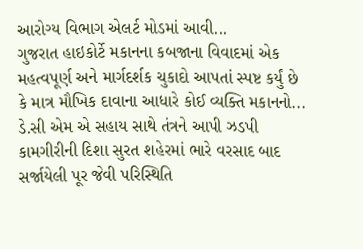આરોગ્ય વિભાગ એલર્ટ મોડમાં આવી...
ગુજરાત હાઇકોર્ટે મકાનના કબજાના વિવાદમાં એક મહત્વપૂર્ણ અને માર્ગદર્શક ચુકાદો આપતાં સ્પષ્ટ કર્યું છે કે માત્ર મૌખિક દાવાના આધારે કોઈ વ્યક્તિ મકાનનો...
ડે.સી એમ એ સહાય સાથે તંત્રને આપી ઝડપી કામગીરીની દિશા સુરત શહેરમાં ભારે વરસાદ બાદ સર્જાયેલી પૂર જેવી પરિસ્થિતિ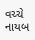વચ્ચે નાયબ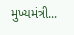મુખ્યમંત્રી...